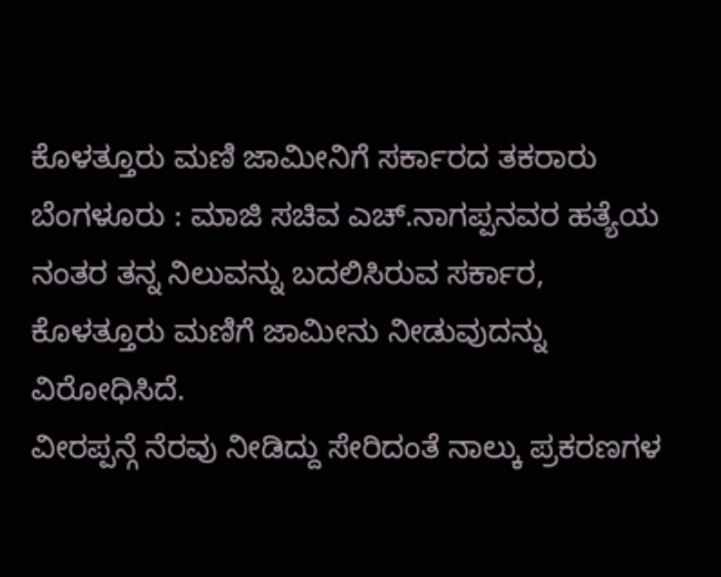ಕೊಳತ್ತೂರು ಮಣಿ ಜಾಮೀನಿಗೆ ಸರ್ಕಾರದ ತಕರಾರು
ಬೆಂಗಳೂರು : ಮಾಜಿ ಸಚಿವ ಎಚ್.ನಾಗಪ್ಪನವರ ಹತ್ಯೆಯ ನಂತರ ತನ್ನ ನಿಲುವನ್ನು ಬದಲಿಸಿರುವ ಸರ್ಕಾರ, ಕೊಳತ್ತೂರು ಮಣಿಗೆ ಜಾಮೀನು ನೀಡುವುದನ್ನು ವಿರೋಧಿಸಿದೆ.
ವೀರಪ್ಪನ್ಗೆ ನೆರವು ನೀಡಿದ್ದು ಸೇರಿದಂತೆ ನಾಲ್ಕು ಪ್ರಕರಣಗಳ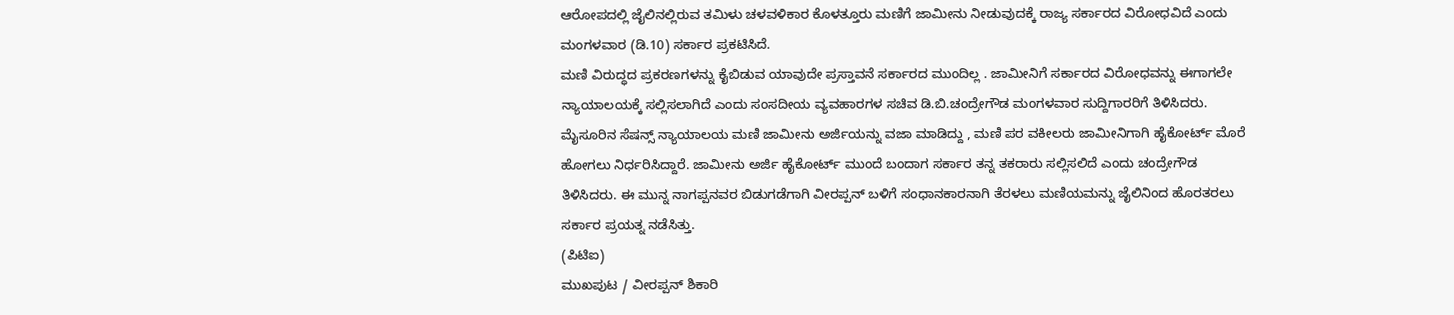ಆರೋಪದಲ್ಲಿ ಜೈಲಿನಲ್ಲಿರುವ ತಮಿಳು ಚಳವಳಿಕಾರ ಕೊಳತ್ತೂರು ಮಣಿಗೆ ಜಾಮೀನು ನೀಡುವುದಕ್ಕೆ ರಾಜ್ಯ ಸರ್ಕಾರದ ವಿರೋಧವಿದೆ ಎಂದು ಮಂಗಳವಾರ (ಡಿ.10) ಸರ್ಕಾರ ಪ್ರಕಟಿಸಿದೆ.
ಮಣಿ ವಿರುದ್ಧದ ಪ್ರಕರಣಗಳನ್ನು ಕೈಬಿಡುವ ಯಾವುದೇ ಪ್ರಸ್ತಾವನೆ ಸರ್ಕಾರದ ಮುಂದಿಲ್ಲ . ಜಾಮೀನಿಗೆ ಸರ್ಕಾರದ ವಿರೋಧವನ್ನು ಈಗಾಗಲೇ ನ್ಯಾಯಾಲಯಕ್ಕೆ ಸಲ್ಲಿಸಲಾಗಿದೆ ಎಂದು ಸಂಸದೀಯ ವ್ಯವಹಾರಗಳ ಸಚಿವ ಡಿ.ಬಿ.ಚಂದ್ರೇಗೌಡ ಮಂಗಳವಾರ ಸುದ್ದಿಗಾರರಿಗೆ ತಿಳಿಸಿದರು.
ಮೈಸೂರಿನ ಸೆಷನ್ಸ್ ನ್ಯಾಯಾಲಯ ಮಣಿ ಜಾಮೀನು ಅರ್ಜಿಯನ್ನು ವಜಾ ಮಾಡಿದ್ದು , ಮಣಿ ಪರ ವಕೀಲರು ಜಾಮೀನಿಗಾಗಿ ಹೈಕೋರ್ಟ್ ಮೊರೆ ಹೋಗಲು ನಿರ್ಧರಿಸಿದ್ದಾರೆ. ಜಾಮೀನು ಅರ್ಜಿ ಹೈಕೋರ್ಟ್ ಮುಂದೆ ಬಂದಾಗ ಸರ್ಕಾರ ತನ್ನ ತಕರಾರು ಸಲ್ಲಿಸಲಿದೆ ಎಂದು ಚಂದ್ರೇಗೌಡ ತಿಳಿಸಿದರು. ಈ ಮುನ್ನ ನಾಗಪ್ಪನವರ ಬಿಡುಗಡೆಗಾಗಿ ವೀರಪ್ಪನ್ ಬಳಿಗೆ ಸಂಧಾನಕಾರನಾಗಿ ತೆರಳಲು ಮಣಿಯಮನ್ನು ಜೈಲಿನಿಂದ ಹೊರತರಲು ಸರ್ಕಾರ ಪ್ರಯತ್ನ ನಡೆಸಿತ್ತು.
(ಪಿಟಿಐ)
ಮುಖಪುಟ / ವೀರಪ್ಪನ್ ಶಿಕಾರಿ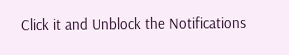Click it and Unblock the Notifications